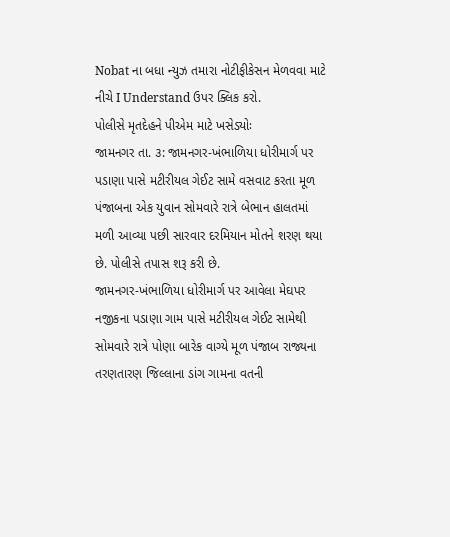Nobat ના બધા ન્યુઝ તમારા નોટીફીકેસન મેળવવા માટે નીચે I Understand ઉપર ક્લિક કરો.
પોલીસે મૃતદેહને પીએમ માટે ખસેડ્યોઃ
જામનગર તા. ૩: જામનગર-ખંભાળિયા ધોરીમાર્ગ પર પડાણા પાસે મટીરીયલ ગેઈટ સામે વસવાટ કરતા મૂળ પંજાબના એક યુવાન સોમવારે રાત્રે બેભાન હાલતમાં મળી આવ્યા પછી સારવાર દરમિયાન મોતને શરણ થયા છે. પોલીસે તપાસ શરૂ કરી છે.
જામનગર-ખંભાળિયા ધોરીમાર્ગ પર આવેલા મેઘપર નજીકના પડાણા ગામ પાસે મટીરીયલ ગેઈટ સામેથી સોમવારે રાત્રે પોણા બારેક વાગ્યે મૂળ પંજાબ રાજ્યના તરણતારણ જિલ્લાના ડાંગ ગામના વતની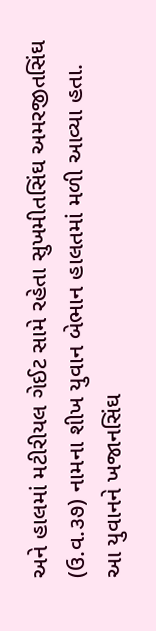અને હાલમાં મટીરીયલ ગેઈટ સામે રહેતા સુખમીતસિંઘ અમરજીતસિંઘ (ઉ.વ.૩૭) નામના શીખ યુવાન બેભાન હાલતમાં મળી આવ્યા હતા.
આ યુવાનને ખજાનસિંઘ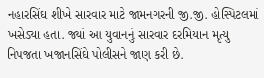નહારસિંઘ શીખે સારવાર માટે જામનગરની જી.જી. હોસ્પિટલમાં ખસેડ્યા હતા. જ્યાં આ યુવાનનું સારવાર દરમિયાન મૃત્યુ નિપજતા ખજાનસિંઘે પોલીસને જાણ કરી છે.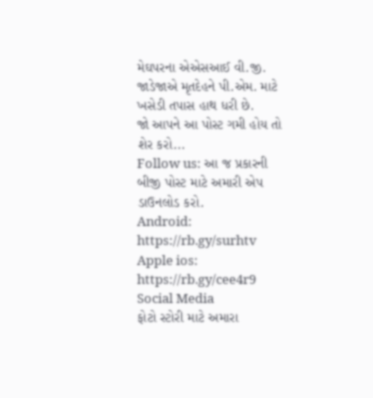મેઘપરના એએસઆઈ વી.જી. જાડેજાએ મૃતદેહને પી.એમ. માટે ખસેડી તપાસ હાથ ધરી છે.
જો આપને આ પોસ્ટ ગમી હોય તો શેર કરો...
Follow us: આ જ પ્રકારની બીજી પોસ્ટ માટે અમારી એપ ડાઉનલોડ કરો.
Android: https://rb.gy/surhtv
Apple ios: https://rb.gy/cee4r9
Social Media
ફોટો સ્ટોરી માટે અમારા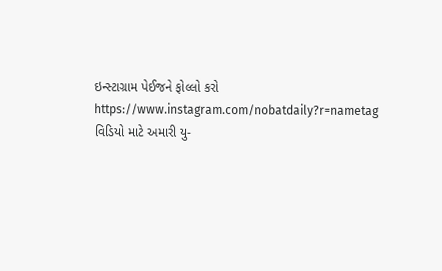ઇન્સ્ટાગ્રામ પેઈજને ફોલ્લો કરો
https://www.instagram.com/nobatdaily?r=nametag
વિડિયો માટે અમારી યુ-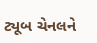ટ્યૂબ ચેનલને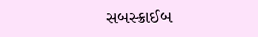સબસ્ક્રાઈબ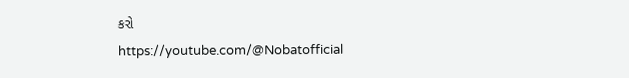કરો
https://youtube.com/@Nobatofficial